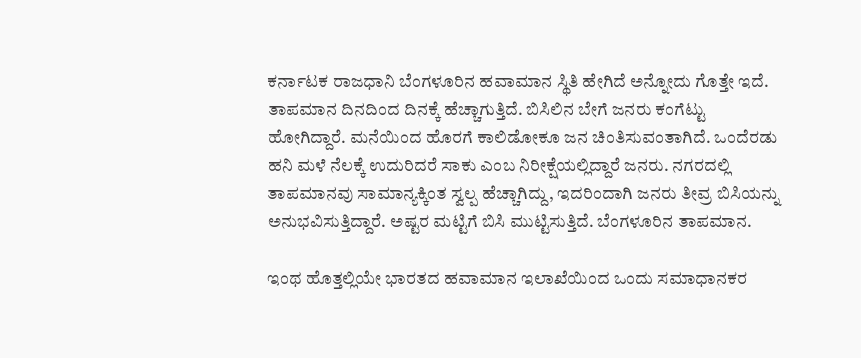ಕರ್ನಾಟಕ ರಾಜಧಾನಿ ಬೆಂಗಳೂರಿನ ಹವಾಮಾನ ಸ್ಥಿತಿ ಹೇಗಿದೆ ಅನ್ನೋದು ಗೊತ್ತೇ ಇದೆ. ತಾಪಮಾನ ದಿನದಿಂದ ದಿನಕ್ಕೆ ಹೆಚ್ಚಾಗುತ್ತಿದೆ. ಬಿಸಿಲಿನ ಬೇಗೆ ಜನರು ಕಂಗೆಟ್ಟು ಹೋಗಿದ್ದಾರೆ. ಮನೆಯಿಂದ ಹೊರಗೆ ಕಾಲಿಡೋಕೂ ಜನ ಚಿಂತಿಸುವಂತಾಗಿದೆ. ಒಂದೆರಡು ಹನಿ ಮಳೆ ನೆಲಕ್ಕೆ ಉದುರಿದರೆ ಸಾಕು ಎಂಬ ನಿರೀಕ್ಷೆಯಲ್ಲಿದ್ದಾರೆ ಜನರು. ನಗರದಲ್ಲಿ ತಾಪಮಾನವು ಸಾಮಾನ್ಯಕ್ಕಿಂತ ಸ್ವಲ್ಪ ಹೆಚ್ಚಾಗಿದ್ದು, ಇದರಿಂದಾಗಿ ಜನರು ತೀವ್ರ ಬಿಸಿಯನ್ನು ಅನುಭವಿಸುತ್ತಿದ್ದಾರೆ. ಅಷ್ಟರ ಮಟ್ಟಿಗೆ ಬಿಸಿ ಮುಟ್ಟಿಸುತ್ತಿದೆ. ಬೆಂಗಳೂರಿನ ತಾಪಮಾನ.

ಇಂಥ ಹೊತ್ತಲ್ಲಿಯೇ ಭಾರತದ ಹವಾಮಾನ ಇಲಾಖೆಯಿಂದ ಒಂದು ಸಮಾಧಾನಕರ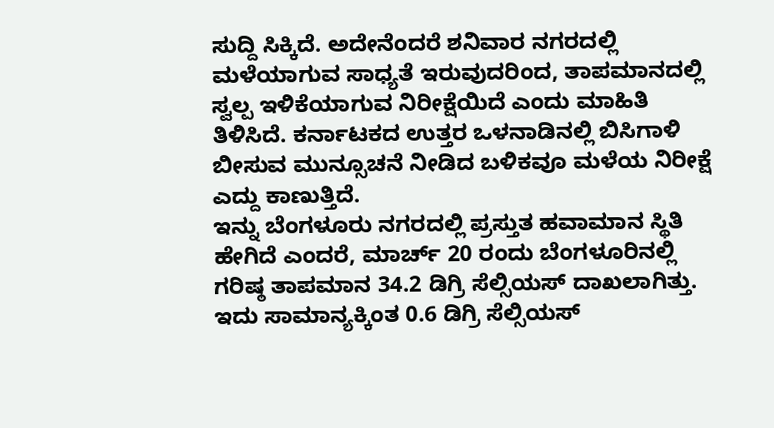ಸುದ್ದಿ ಸಿಕ್ಕಿದೆ. ಅದೇನೆಂದರೆ ಶನಿವಾರ ನಗರದಲ್ಲಿ ಮಳೆಯಾಗುವ ಸಾಧ್ಯತೆ ಇರುವುದರಿಂದ, ತಾಪಮಾನದಲ್ಲಿ ಸ್ವಲ್ಪ ಇಳಿಕೆಯಾಗುವ ನಿರೀಕ್ಷೆಯಿದೆ ಎಂದು ಮಾಹಿತಿ ತಿಳಿಸಿದೆ. ಕರ್ನಾಟಕದ ಉತ್ತರ ಒಳನಾಡಿನಲ್ಲಿ ಬಿಸಿಗಾಳಿ ಬೀಸುವ ಮುನ್ಸೂಚನೆ ನೀಡಿದ ಬಳಿಕವೂ ಮಳೆಯ ನಿರೀಕ್ಷೆ ಎದ್ದು ಕಾಣುತ್ತಿದೆ.
ಇನ್ನು ಬೆಂಗಳೂರು ನಗರದಲ್ಲಿ ಪ್ರಸ್ತುತ ಹವಾಮಾನ ಸ್ಥಿತಿ ಹೇಗಿದೆ ಎಂದರೆ, ಮಾರ್ಚ್ 20 ರಂದು ಬೆಂಗಳೂರಿನಲ್ಲಿ ಗರಿಷ್ಠ ತಾಪಮಾನ 34.2 ಡಿಗ್ರಿ ಸೆಲ್ಸಿಯಸ್ ದಾಖಲಾಗಿತ್ತು. ಇದು ಸಾಮಾನ್ಯಕ್ಕಿಂತ 0.6 ಡಿಗ್ರಿ ಸೆಲ್ಸಿಯಸ್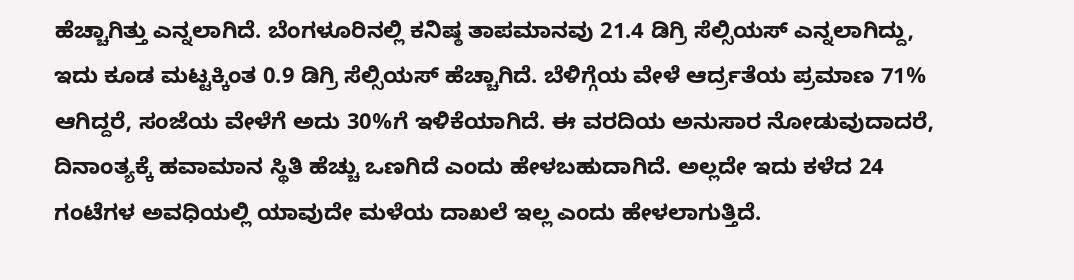ಹೆಚ್ಚಾಗಿತ್ತು ಎನ್ನಲಾಗಿದೆ. ಬೆಂಗಳೂರಿನಲ್ಲಿ ಕನಿಷ್ಠ ತಾಪಮಾನವು 21.4 ಡಿಗ್ರಿ ಸೆಲ್ಸಿಯಸ್ ಎನ್ನಲಾಗಿದ್ದು, ಇದು ಕೂಡ ಮಟ್ಟಕ್ಕಿಂತ 0.9 ಡಿಗ್ರಿ ಸೆಲ್ಸಿಯಸ್ ಹೆಚ್ಚಾಗಿದೆ. ಬೆಳಿಗ್ಗೆಯ ವೇಳೆ ಆರ್ದ್ರತೆಯ ಪ್ರಮಾಣ 71% ಆಗಿದ್ದರೆ, ಸಂಜೆಯ ವೇಳೆಗೆ ಅದು 30%ಗೆ ಇಳಿಕೆಯಾಗಿದೆ. ಈ ವರದಿಯ ಅನುಸಾರ ನೋಡುವುದಾದರೆ, ದಿನಾಂತ್ಯಕ್ಕೆ ಹವಾಮಾನ ಸ್ಥಿತಿ ಹೆಚ್ಚು ಒಣಗಿದೆ ಎಂದು ಹೇಳಬಹುದಾಗಿದೆ. ಅಲ್ಲದೇ ಇದು ಕಳೆದ 24 ಗಂಟೆಗಳ ಅವಧಿಯಲ್ಲಿ ಯಾವುದೇ ಮಳೆಯ ದಾಖಲೆ ಇಲ್ಲ ಎಂದು ಹೇಳಲಾಗುತ್ತಿದೆ.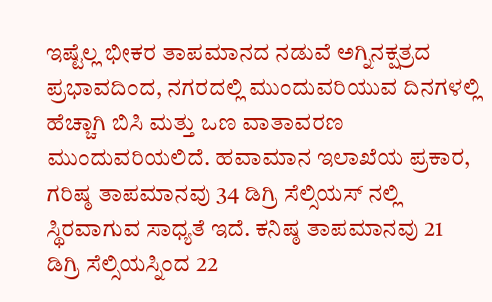ಇಷ್ಟೆಲ್ಲ ಭೀಕರ ತಾಪಮಾನದ ನಡುವೆ ಅಗ್ನಿನಕ್ಷತ್ರದ ಪ್ರಭಾವದಿಂದ, ನಗರದಲ್ಲಿ ಮುಂದುವರಿಯುವ ದಿನಗಳಲ್ಲಿ ಹೆಚ್ಚಾಗಿ ಬಿಸಿ ಮತ್ತು ಒಣ ವಾತಾವರಣ ಮುಂದುವರಿಯಲಿದೆ. ಹವಾಮಾನ ಇಲಾಖೆಯ ಪ್ರಕಾರ, ಗರಿಷ್ಠ ತಾಪಮಾನವು 34 ಡಿಗ್ರಿ ಸೆಲ್ಸಿಯಸ್ ನಲ್ಲಿ ಸ್ಥಿರವಾಗುವ ಸಾಧ್ಯತೆ ಇದೆ. ಕನಿಷ್ಠ ತಾಪಮಾನವು 21 ಡಿಗ್ರಿ ಸೆಲ್ಸಿಯಸ್ನಿಂದ 22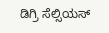ಡಿಗ್ರಿ ಸೆಲ್ಸಿಯಸ್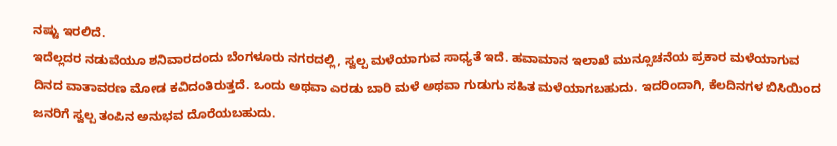ನಷ್ಟು ಇರಲಿದೆ.
ಇದೆಲ್ಲದರ ನಡುವೆಯೂ ಶನಿವಾರದಂದು ಬೆಂಗಳೂರು ನಗರದಲ್ಲಿ, ಸ್ವಲ್ಪ ಮಳೆಯಾಗುವ ಸಾಧ್ಯತೆ ಇದೆ. ಹವಾಮಾನ ಇಲಾಖೆ ಮುನ್ಸೂಚನೆಯ ಪ್ರಕಾರ ಮಳೆಯಾಗುವ ದಿನದ ವಾತಾವರಣ ಮೋಡ ಕವಿದಂತಿರುತ್ತದೆ. ಒಂದು ಅಥವಾ ಎರಡು ಬಾರಿ ಮಳೆ ಅಥವಾ ಗುಡುಗು ಸಹಿತ ಮಳೆಯಾಗಬಹುದು. ಇದರಿಂದಾಗಿ, ಕೆಲದಿನಗಳ ಬಿಸಿಯಿಂದ ಜನರಿಗೆ ಸ್ವಲ್ಪ ತಂಪಿನ ಅನುಭವ ದೊರೆಯಬಹುದು.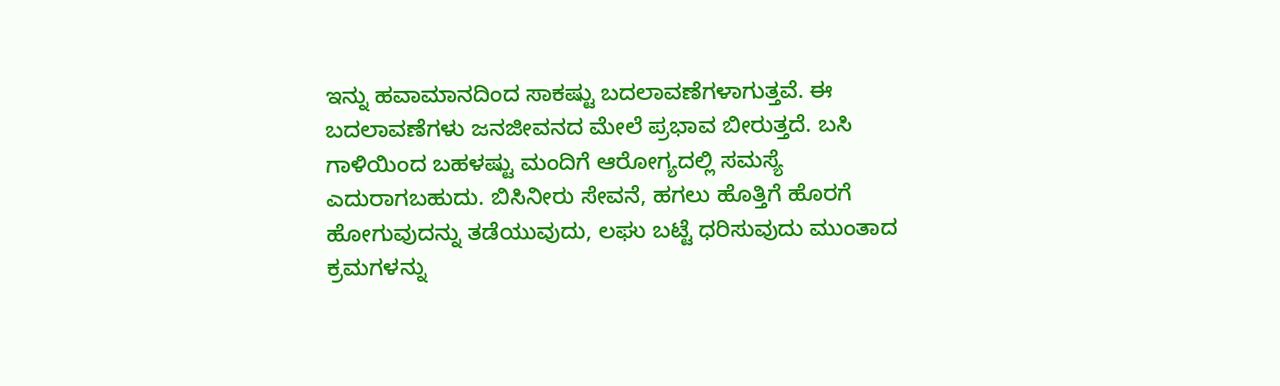ಇನ್ನು ಹವಾಮಾನದಿಂದ ಸಾಕಷ್ಟು ಬದಲಾವಣೆಗಳಾಗುತ್ತವೆ. ಈ ಬದಲಾವಣೆಗಳು ಜನಜೀವನದ ಮೇಲೆ ಪ್ರಭಾವ ಬೀರುತ್ತದೆ. ಬಸಿ ಗಾಳಿಯಿಂದ ಬಹಳಷ್ಟು ಮಂದಿಗೆ ಆರೋಗ್ಯದಲ್ಲಿ ಸಮಸ್ಯೆ ಎದುರಾಗಬಹುದು. ಬಿಸಿನೀರು ಸೇವನೆ, ಹಗಲು ಹೊತ್ತಿಗೆ ಹೊರಗೆ ಹೋಗುವುದನ್ನು ತಡೆಯುವುದು, ಲಘು ಬಟ್ಟೆ ಧರಿಸುವುದು ಮುಂತಾದ ಕ್ರಮಗಳನ್ನು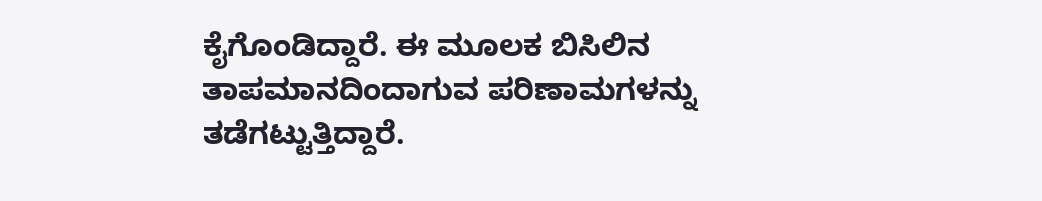ಕೈಗೊಂಡಿದ್ದಾರೆ. ಈ ಮೂಲಕ ಬಿಸಿಲಿನ ತಾಪಮಾನದಿಂದಾಗುವ ಪರಿಣಾಮಗಳನ್ನು ತಡೆಗಟ್ಟುತ್ತಿದ್ದಾರೆ.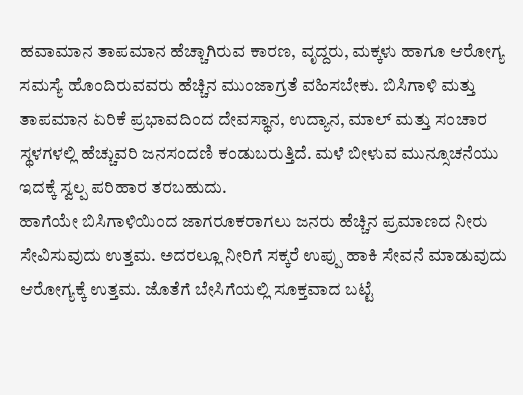ಹವಾಮಾನ ತಾಪಮಾನ ಹೆಚ್ಚಾಗಿರುವ ಕಾರಣ, ವೃದ್ದರು, ಮಕ್ಕಳು ಹಾಗೂ ಆರೋಗ್ಯ ಸಮಸ್ಯೆ ಹೊಂದಿರುವವರು ಹೆಚ್ಚಿನ ಮುಂಜಾಗ್ರತೆ ವಹಿಸಬೇಕು. ಬಿಸಿಗಾಳಿ ಮತ್ತು ತಾಪಮಾನ ಏರಿಕೆ ಪ್ರಭಾವದಿಂದ ದೇವಸ್ಥಾನ, ಉದ್ಯಾನ, ಮಾಲ್ ಮತ್ತು ಸಂಚಾರ ಸ್ಥಳಗಳಲ್ಲಿ ಹೆಚ್ಚುವರಿ ಜನಸಂದಣಿ ಕಂಡುಬರುತ್ತಿದೆ. ಮಳೆ ಬೀಳುವ ಮುನ್ಸೂಚನೆಯು ಇದಕ್ಕೆ ಸ್ವಲ್ಪ ಪರಿಹಾರ ತರಬಹುದು.
ಹಾಗೆಯೇ ಬಿಸಿಗಾಳಿಯಿಂದ ಜಾಗರೂಕರಾಗಲು ಜನರು ಹೆಚ್ಚಿನ ಪ್ರಮಾಣದ ನೀರು ಸೇವಿಸುವುದು ಉತ್ತಮ. ಅದರಲ್ಲೂ ನೀರಿಗೆ ಸಕ್ಕರೆ ಉಪ್ಪು ಹಾಕಿ ಸೇವನೆ ಮಾಡುವುದು ಆರೋಗ್ಯಕ್ಕೆ ಉತ್ತಮ. ಜೊತೆಗೆ ಬೇಸಿಗೆಯಲ್ಲಿ ಸೂಕ್ತವಾದ ಬಟ್ಟೆ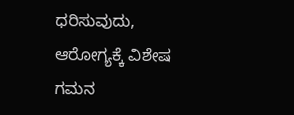ಧರಿಸುವುದು, ಆರೋಗ್ಯಕ್ಕೆ ವಿಶೇಷ ಗಮನ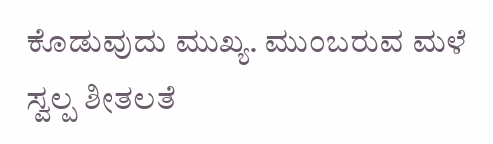ಕೊಡುವುದು ಮುಖ್ಯ. ಮುಂಬರುವ ಮಳೆ ಸ್ವಲ್ಪ ಶೀತಲತೆ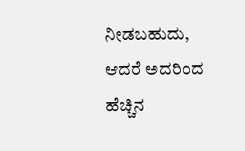ನೀಡಬಹುದು, ಆದರೆ ಅದರಿಂದ ಹೆಚ್ಚಿನ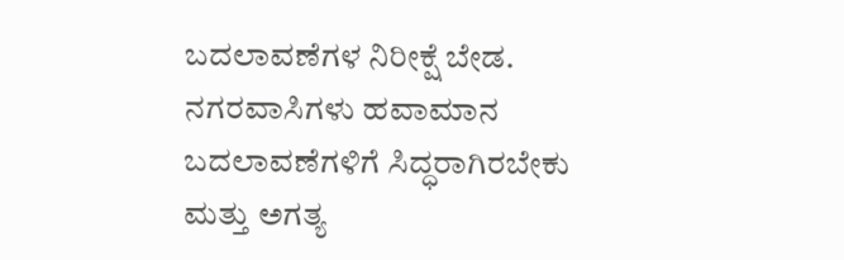ಬದಲಾವಣೆಗಳ ನಿರೀಕ್ಷೆ ಬೇಡ. ನಗರವಾಸಿಗಳು ಹವಾಮಾನ ಬದಲಾವಣೆಗಳಿಗೆ ಸಿದ್ಧರಾಗಿರಬೇಕು ಮತ್ತು ಅಗತ್ಯ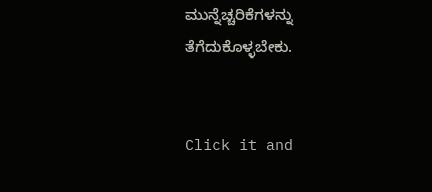ಮುನ್ನೆಚ್ಚರಿಕೆಗಳನ್ನು ತೆಗೆದುಕೊಳ್ಳಬೇಕು.


Click it and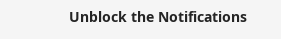Unblock the Notifications